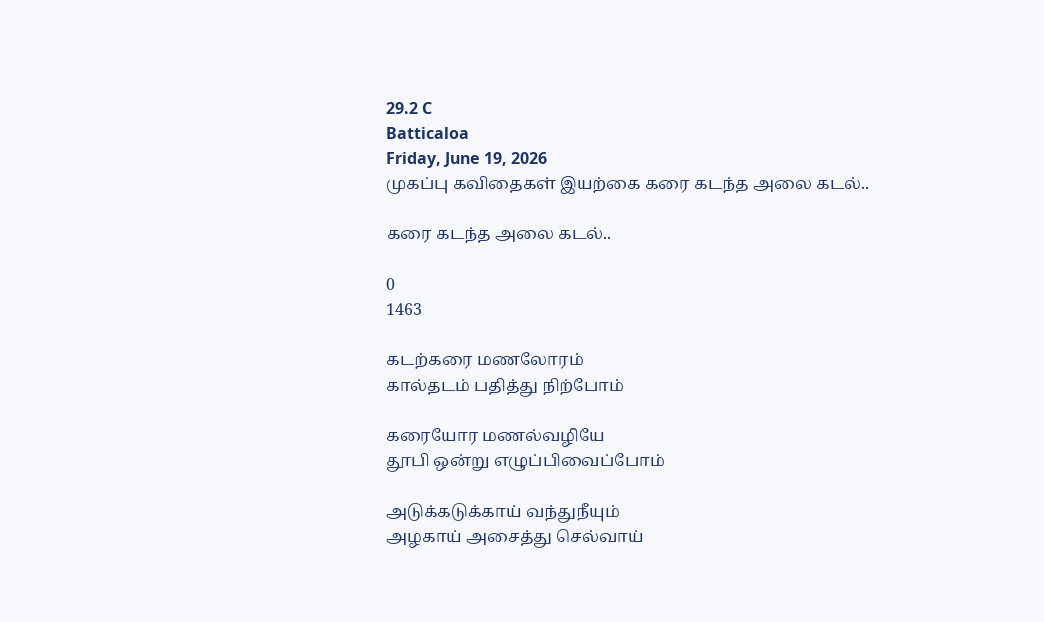29.2 C
Batticaloa
Friday, June 19, 2026
முகப்பு கவிதைகள் இயற்கை கரை கடந்த அலை கடல்..

கரை கடந்த அலை கடல்..

0
1463

கடற்கரை மணலோரம்
கால்தடம் பதித்து நிற்போம்

கரையோர மணல்வழியே
தூபி ஒன்று எழுப்பிவைப்போம்

அடுக்கடுக்காய் வந்துநீயும்
அழகாய் அசைத்து செல்வாய்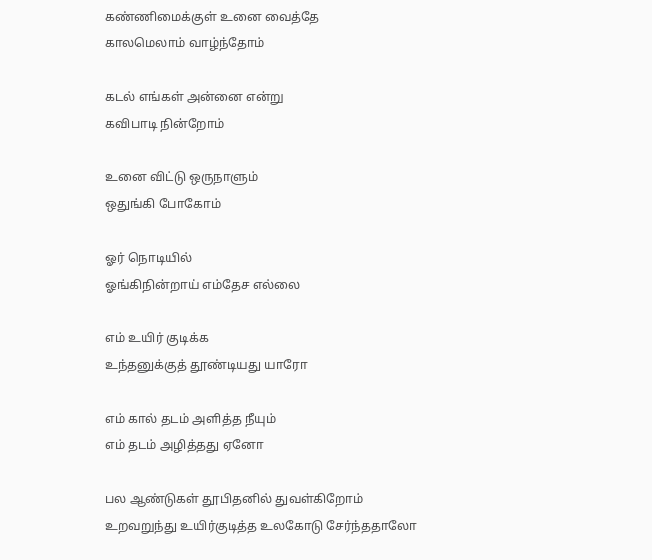கண்ணிமைக்குள் உனை வைத்தே
காலமெலாம் வாழ்ந்தோம்

கடல் எங்கள் அன்னை என்று
கவிபாடி நின்றோம்

உனை விட்டு ஒருநாளும்
ஒதுங்கி போகோம்

ஓர் நொடியில்
ஓங்கிநின்றாய் எம்தேச எல்லை

எம் உயிர் குடிக்க
உந்தனுக்குத் தூண்டியது யாரோ

எம் கால் தடம் அளித்த நீயும்
எம் தடம் அழித்தது ஏனோ

பல ஆண்டுகள் தூபிதனில் துவள்கிறோம்
உறவறுந்து உயிர்குடித்த உலகோடு சேர்ந்ததாலோ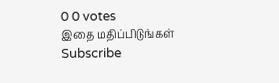0 0 votes
இதை மதிப்பிடுங்கள்
Subscribe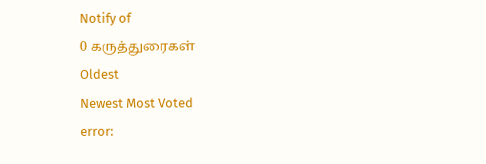Notify of
0 கருத்துரைகள்
Oldest
Newest Most Voted
error: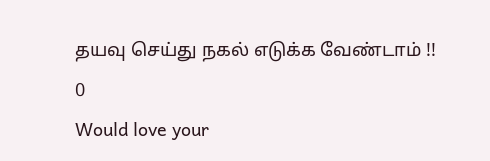தயவு செய்து நகல் எடுக்க வேண்டாம் !!
0
Would love your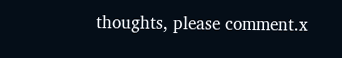thoughts, please comment.x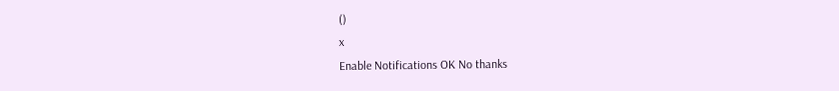()
x
Enable Notifications OK No thanks